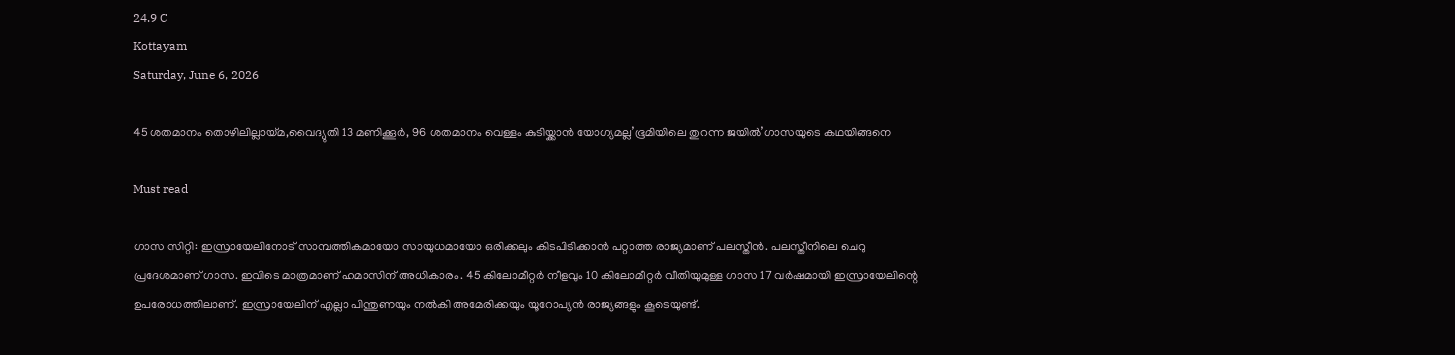24.9 C
Kottayam
Saturday, June 6, 2026

45 ശതമാനം തൊഴിലില്ലായ്മ,വൈദ്യുതി 13 മണിക്കൂര്‍, 96 ശതമാനം വെള്ളം കുടിയ്ക്കാന്‍ യോഗ്യമല്ല’ഭൂമിയിലെ തുറന്ന ജയില്‍’ഗാസയുടെ കഥയിങ്ങനെ

Must read

ഗാസ സിറ്റി: ഇസ്രായേലിനോട് സാമ്പത്തികമായോ സായുധമായോ ഒരിക്കലും കിടപിടിക്കാന്‍ പറ്റാത്ത രാജ്യമാണ് പലസ്തീന്‍. പലസ്തീനിലെ ചെറു പ്രദേശമാണ് ഗാസ. ഇവിടെ മാത്രമാണ് ഹമാസിന് അധികാരം. 45 കിലോമീറ്റര്‍ നീളവും 10 കിലോമീറ്റര്‍ വീതിയുമുള്ള ഗാസ 17 വര്‍ഷമായി ഇസ്രായേലിന്റെ ഉപരോധത്തിലാണ്. ഇസ്രായേലിന് എല്ലാ പിന്തുണയും നല്‍കി അമേരിക്കയും യൂറോപ്യന്‍ രാജ്യങ്ങളും കൂടെയുണ്ട്.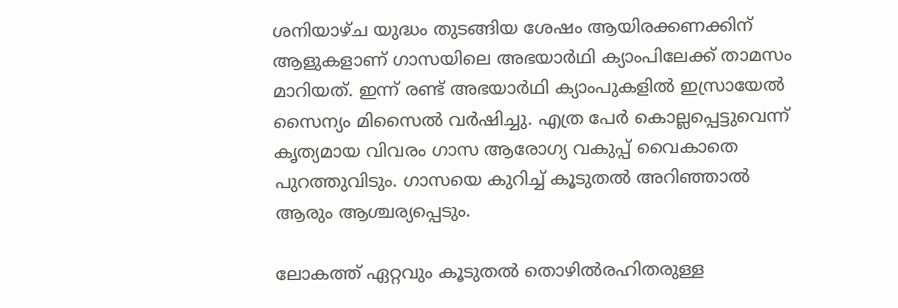ശനിയാഴ്ച യുദ്ധം തുടങ്ങിയ ശേഷം ആയിരക്കണക്കിന് ആളുകളാണ് ഗാസയിലെ അഭയാര്‍ഥി ക്യാംപിലേക്ക് താമസം മാറിയത്. ഇന്ന് രണ്ട് അഭയാര്‍ഥി ക്യാംപുകളില്‍ ഇസ്രായേല്‍ സൈന്യം മിസൈല്‍ വര്‍ഷിച്ചു. എത്ര പേര്‍ കൊല്ലപ്പെട്ടുവെന്ന് കൃത്യമായ വിവരം ഗാസ ആരോഗ്യ വകുപ്പ് വൈകാതെ പുറത്തുവിടും. ഗാസയെ കുറിച്ച് കൂടുതല്‍ അറിഞ്ഞാല്‍ ആരും ആശ്ചര്യപ്പെടും.

ലോകത്ത് ഏറ്റവും കൂടുതല്‍ തൊഴില്‍രഹിതരുള്ള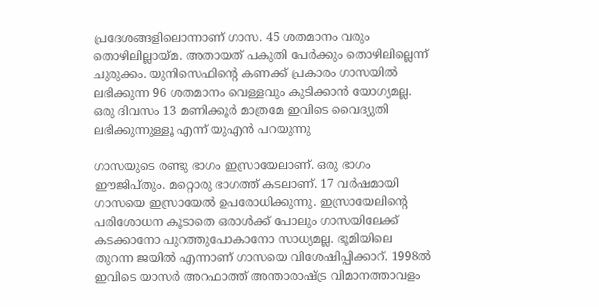പ്രദേശങ്ങളിലൊന്നാണ് ഗാസ. 45 ശതമാനം വരും തൊഴിലില്ലായ്മ. അതായത് പകുതി പേര്‍ക്കും തൊഴിലില്ലെന്ന് ചുരുക്കം. യുനിസെഫിന്റെ കണക്ക് പ്രകാരം ഗാസയില്‍ ലഭിക്കുന്ന 96 ശതമാനം വെള്ളവും കുടിക്കാന്‍ യോഗ്യമല്ല. ഒരു ദിവസം 13 മണിക്കൂര്‍ മാത്രമേ ഇവിടെ വൈദ്യുതി ലഭിക്കുന്നുള്ളൂ എന്ന് യുഎന്‍ പറയുന്നു

ഗാസയുടെ രണ്ടു ഭാഗം ഇസ്രായേലാണ്. ഒരു ഭാഗം ഈജിപ്തും. മറ്റൊരു ഭാഗത്ത് കടലാണ്. 17 വര്‍ഷമായി ഗാസയെ ഇസ്രായേല്‍ ഉപരോധിക്കുന്നു. ഇസ്രായേലിന്റെ പരിശോധന കൂടാതെ ഒരാള്‍ക്ക് പോലും ഗാസയിലേക്ക് കടക്കാനോ പുറത്തുപോകാനോ സാധ്യമല്ല. ഭൂമിയിലെ തുറന്ന ജയില്‍ എന്നാണ് ഗാസയെ വിശേഷിപ്പിക്കാറ്. 1998ല്‍ ഇവിടെ യാസര്‍ അറഫാത്ത് അന്താരാഷ്ട്ര വിമാനത്താവളം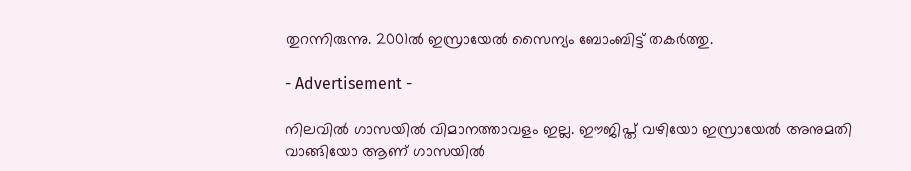തുറന്നിരുന്നു. 2001ല്‍ ഇസ്രായേല്‍ സൈന്യം ബോംബിട്ട് തകര്‍ത്തു.

- Advertisement -

നിലവില്‍ ഗാസയില്‍ വിമാനത്താവളം ഇല്ല. ഈജിപ്ത് വഴിയോ ഇസ്രായേല്‍ അനുമതി വാങ്ങിയോ ആണ് ഗാസയില്‍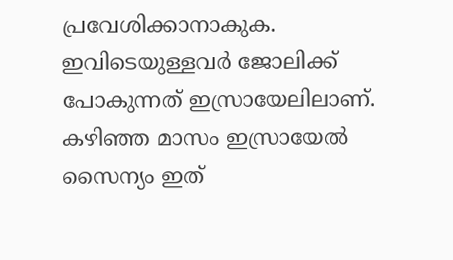പ്രവേശിക്കാനാകുക. ഇവിടെയുള്ളവര്‍ ജോലിക്ക് പോകുന്നത് ഇസ്രായേലിലാണ്. കഴിഞ്ഞ മാസം ഇസ്രായേല്‍ സൈന്യം ഇത്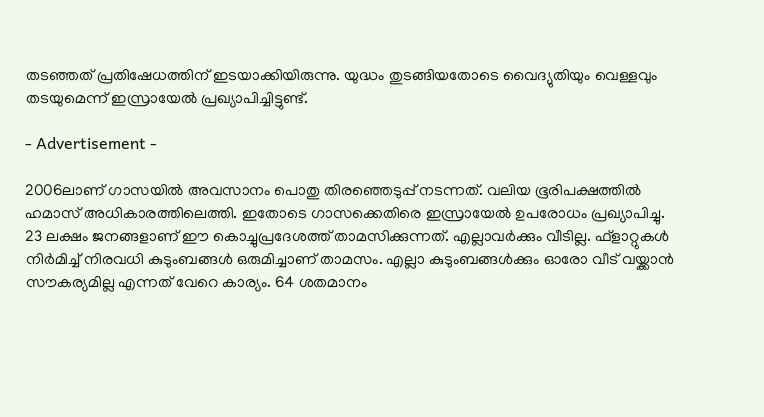തടഞ്ഞത് പ്രതിഷേധത്തിന് ഇടയാക്കിയിരുന്നു. യുദ്ധം തുടങ്ങിയതോടെ വൈദ്യുതിയും വെള്ളവും തടയുമെന്ന് ഇസ്രായേല്‍ പ്രഖ്യാപിച്ചിട്ടുണ്ട്.

- Advertisement -

2006ലാണ് ഗാസയില്‍ അവസാനം പൊതു തിരഞ്ഞെടുപ്പ് നടന്നത്. വലിയ ഭൂരിപക്ഷത്തില്‍ ഹമാസ് അധികാരത്തിലെത്തി. ഇതോടെ ഗാസക്കെതിരെ ഇസ്രായേല്‍ ഉപരോധം പ്രഖ്യാപിച്ചു. 23 ലക്ഷം ജനങ്ങളാണ് ഈ കൊച്ചുപ്രദേശത്ത് താമസിക്കുന്നത്. എല്ലാവര്‍ക്കും വീടില്ല. ഫ്‌ളാറ്റുകള്‍ നിര്‍മിച്ച് നിരവധി കുടുംബങ്ങള്‍ ഒരുമിച്ചാണ് താമസം. എല്ലാ കുടുംബങ്ങള്‍ക്കും ഓരോ വീട് വയ്ക്കാന്‍ സൗകര്യമില്ല എന്നത് വേറെ കാര്യം. 64 ശതമാനം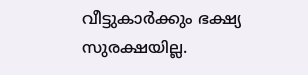വീട്ടുകാര്‍ക്കും ഭക്ഷ്യ സുരക്ഷയില്ല.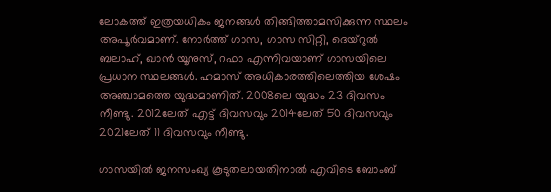ലോകത്ത് ഇത്രയധികം ജനങ്ങള്‍ തിങ്ങിത്താമസിക്കുന്ന സ്ഥലം അപൂര്‍വമാണ്. നോര്‍ത്ത് ഗാസ, ഗാസ സിറ്റി, ദെയ്‌റുല്‍ ബലാഹ്, ഖാന്‍ യൂനുസ്, റഫാ എന്നിവയാണ് ഗാസയിലെ പ്രധാന സ്ഥലങ്ങള്‍. ഹമാസ് അധികാരത്തിലെത്തിയ ശേഷം അഞ്ചാമത്തെ യുദ്ധമാണിത്. 2008ലെ യുദ്ധം 23 ദിവസം നീണ്ടു. 2012ലേത് എട്ട് ദിവസവും 2014ലേത് 50 ദിവസവും 2021ലേത് 11 ദിവസവും നീണ്ടു.

ഗാസയില്‍ ജനസംഖ്യ കൂടുതലായതിനാല്‍ എവിടെ ബോംബ്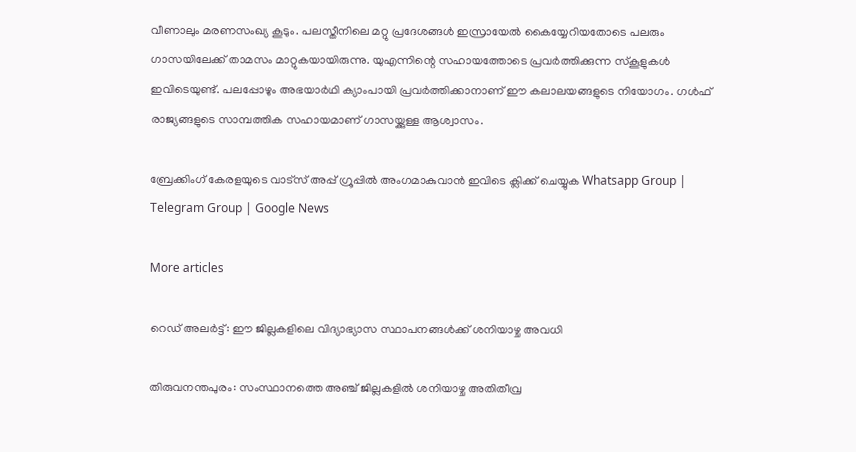വീണാലും മരണസംഖ്യ കൂടും. പലസ്തീനിലെ മറ്റു പ്രദേശങ്ങള്‍ ഇസ്രായേല്‍ കൈയ്യേറിയതോടെ പലരും ഗാസയിലേക്ക് താമസം മാറ്റുകയായിരുന്നു. യുഎന്നിന്റെ സഹായത്തോടെ പ്രവര്‍ത്തിക്കുന്ന സ്‌കൂളുകള്‍ ഇവിടെയുണ്ട്. പലപ്പോഴും അഭയാര്‍ഥി ക്യാംപായി പ്രവര്‍ത്തിക്കാനാണ് ഈ കലാലയങ്ങളുടെ നിയോഗം. ഗള്‍ഫ് രാജ്യങ്ങളുടെ സാമ്പത്തിക സഹായമാണ് ഗാസയ്ക്കുള്ള ആശ്വാസം.

ബ്രേക്കിംഗ് കേരളയുടെ വാട്സ് അപ്പ് ഗ്രൂപ്പിൽ അംഗമാകുവാൻ ഇവിടെ ക്ലിക്ക് ചെയ്യുക Whatsapp Group | Telegram Group | Google News

More articles

റെഡ് അലർട്ട്: ഈ ജില്ലകളിലെ വിദ്യാഭ്യാസ സ്ഥാപനങ്ങൾക്ക് ശനിയാഴ്ച അവധി

തിരുവനന്തപുരം: സംസ്ഥാനത്തെ അഞ്ച് ജില്ലകളിൽ ശനിയാഴ്ച അതിതീവ്ര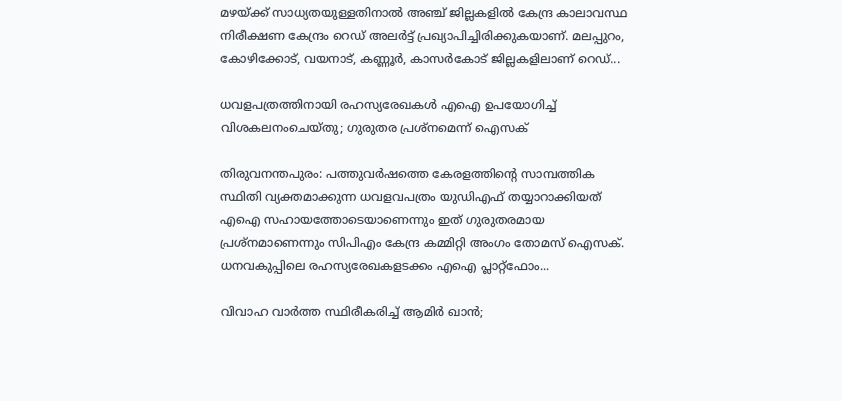മഴയ്ക്ക് സാധ്യതയുള്ളതിനാൽ അഞ്ച് ജില്ലകളിൽ കേന്ദ്ര കാലാവസ്ഥ നിരീക്ഷണ കേന്ദ്രം റെഡ് അലർട്ട് പ്രഖ്യാപിച്ചിരിക്കുകയാണ്. മലപ്പുറം, കോഴിക്കോട്, വയനാട്, കണ്ണൂർ, കാസർകോട് ജില്ലകളിലാണ് റെഡ്...

ധവളപത്രത്തിനായി രഹസ്യരേഖകൾ എഐ ഉപയോഗിച്ച് വിശകലനംചെയ്തു; ഗുരുതര പ്രശ്‌നമെന്ന് ഐസക്

തിരുവനന്തപുരം: പത്തുവർഷത്തെ കേരളത്തിന്റെ സാമ്പത്തിക സ്ഥിതി വ്യക്തമാക്കുന്ന ധവളവപത്രം യുഡിഎഫ് തയ്യാറാക്കിയത് എഐ സഹായത്തോടെയാണെന്നും ഇത് ഗുരുതരമായ പ്രശ്‌നമാണെന്നും സിപിഎം കേന്ദ്ര കമ്മിറ്റി അംഗം തോമസ് ഐസക്. ധനവകുപ്പിലെ രഹസ്യരേഖകളടക്കം എഐ പ്ലാറ്റ്‌ഫോം...

വിവാഹ വാർത്ത സ്ഥിരീകരിച്ച് ആമിർ ഖാൻ;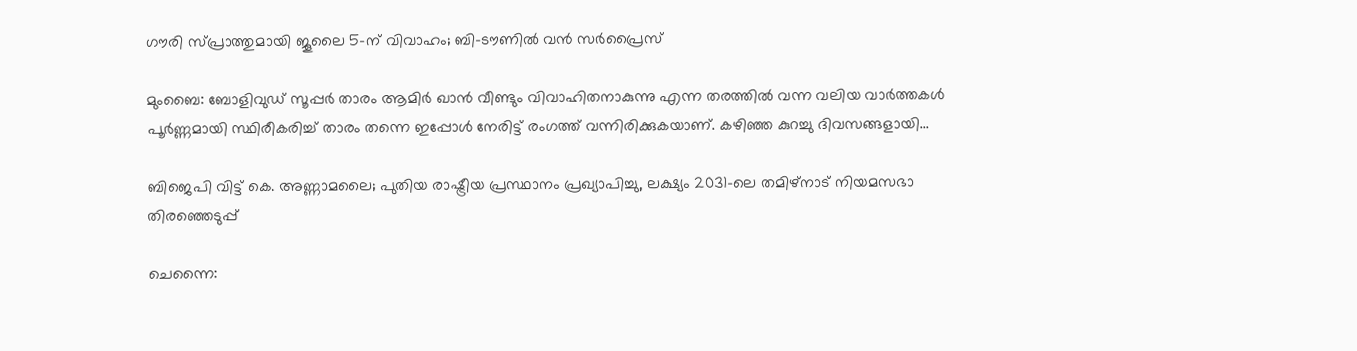ഗൗരി സ്പ്രാത്തുമായി ജൂലൈ 5-ന് വിവാഹം; ബി-ടൗണിൽ വൻ സർപ്രൈസ്

മുംബൈ: ബോളിവുഡ് സൂപ്പർ താരം ആമിർ ഖാൻ വീണ്ടും വിവാഹിതനാകുന്നു എന്ന തരത്തിൽ വന്ന വലിയ വാർത്തകൾ പൂർണ്ണമായി സ്ഥിരീകരിച്ച് താരം തന്നെ ഇപ്പോൾ നേരിട്ട് രംഗത്ത് വന്നിരിക്കുകയാണ്. കഴിഞ്ഞ കുറച്ചു ദിവസങ്ങളായി...

ബിജെപി വിട്ട് കെ. അണ്ണാമലൈ; പുതിയ രാഷ്ട്രീയ പ്രസ്ഥാനം പ്രഖ്യാപിച്ചു, ലക്ഷ്യം 2031-ലെ തമിഴ്‌നാട് നിയമസഭാ തിരഞ്ഞെടുപ്പ്

ചെന്നൈ: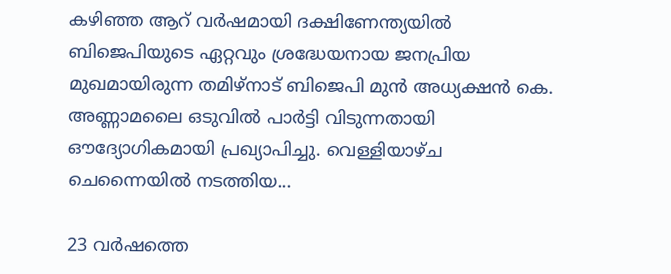കഴിഞ്ഞ ആറ് വർഷമായി ദക്ഷിണേന്ത്യയിൽ ബിജെപിയുടെ ഏറ്റവും ശ്രദ്ധേയനായ ജനപ്രിയ മുഖമായിരുന്ന തമിഴ്‌നാട് ബിജെപി മുൻ അധ്യക്ഷൻ കെ. അണ്ണാമലൈ ഒടുവിൽ പാർട്ടി വിടുന്നതായി ഔദ്യോഗികമായി പ്രഖ്യാപിച്ചു. വെള്ളിയാഴ്ച ചെന്നൈയിൽ നടത്തിയ...

23 വർഷത്തെ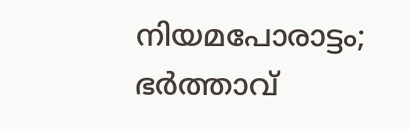നിയമപോരാട്ടം; ഭർത്താവ്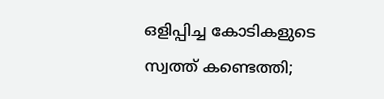ഒളിപ്പിച്ച കോടികളുടെ സ്വത്ത് കണ്ടെത്തി;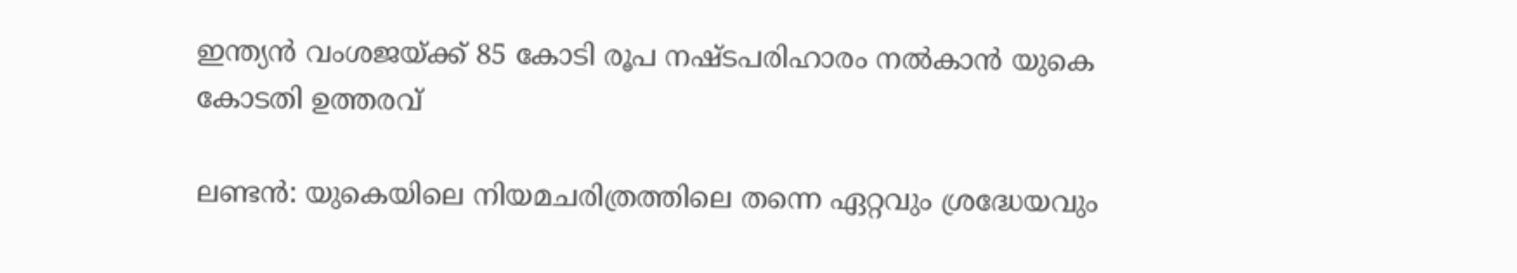ഇന്ത്യൻ വംശജയ്ക്ക് 85 കോടി രൂപ നഷ്ടപരിഹാരം നൽകാൻ യുകെ കോടതി ഉത്തരവ്

ലണ്ടൻ: യുകെയിലെ നിയമചരിത്രത്തിലെ തന്നെ ഏറ്റവും ശ്രദ്ധേയവും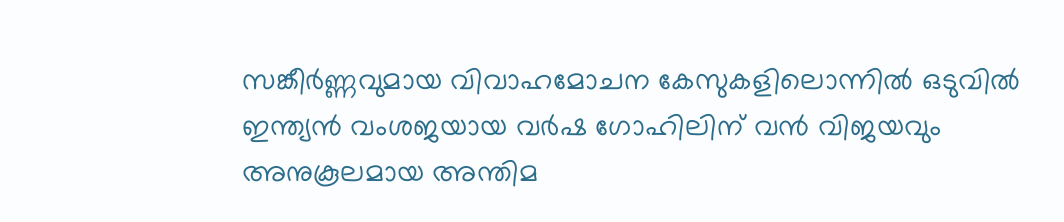സങ്കീർണ്ണവുമായ വിവാഹമോചന കേസുകളിലൊന്നിൽ ഒടുവിൽ ഇന്ത്യൻ വംശജയായ വർഷ ഗോഹിലിന് വൻ വിജയവും അനുകൂലമായ അന്തിമ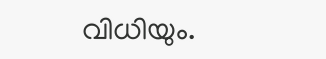വിധിയും.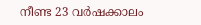നീണ്ട 23 വർഷക്കാലം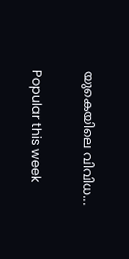യുകെയിലെ വിവിധ...

Popular this week